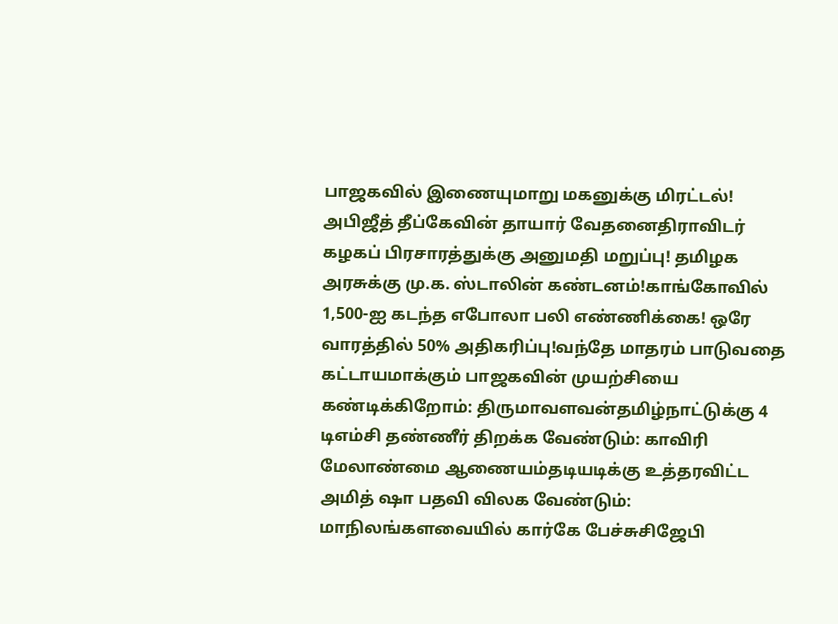பாஜகவில் இணையுமாறு மகனுக்கு மிரட்டல்! அபிஜீத் தீப்கேவின் தாயார் வேதனைதிராவிடர் கழகப் பிரசாரத்துக்கு அனுமதி மறுப்பு! தமிழக அரசுக்கு மு.க. ஸ்டாலின் கண்டனம்!காங்கோவில் 1,500-ஐ கடந்த எபோலா பலி எண்ணிக்கை! ஒரே வாரத்தில் 50% அதிகரிப்பு!வந்தே மாதரம் பாடுவதை கட்டாயமாக்கும் பாஜகவின் முயற்சியை கண்டிக்கிறோம்: திருமாவளவன்தமிழ்நாட்டுக்கு 4 டிஎம்சி தண்ணீர் திறக்க வேண்டும்: காவிரி மேலாண்மை ஆணையம்தடியடிக்கு உத்தரவிட்ட அமித் ஷா பதவி விலக வேண்டும்: மாநிலங்களவையில் கார்கே பேச்சுசிஜேபி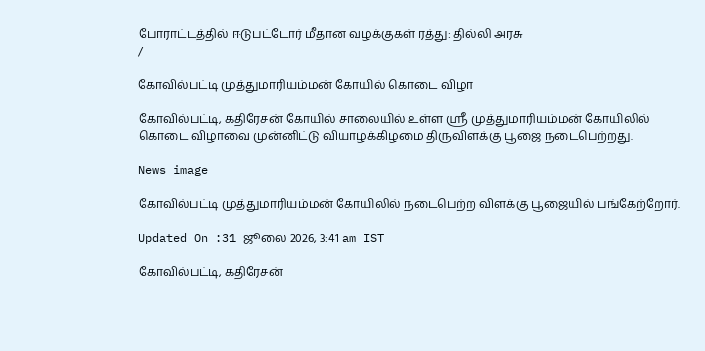போராட்டத்தில் ஈடுபட்டோர் மீதான வழக்குகள் ரத்து: தில்லி அரசு
/

கோவில்பட்டி முத்துமாரியம்மன் கோயில் கொடை விழா

கோவில்பட்டி, கதிரேசன் கோயில் சாலையில் உள்ள ஸ்ரீ முத்துமாரியம்மன் கோயிலில் கொடை விழாவை முன்னிட்டு வியாழக்கிழமை திருவிளக்கு பூஜை நடைபெற்றது.

News image

கோவில்பட்டி முத்துமாரியம்மன் கோயிலில் நடைபெற்ற விளக்கு பூஜையில் பங்கேற்றோர்.

Updated On :31 ஜூலை 2026, 3:41 am IST

கோவில்பட்டி, கதிரேசன்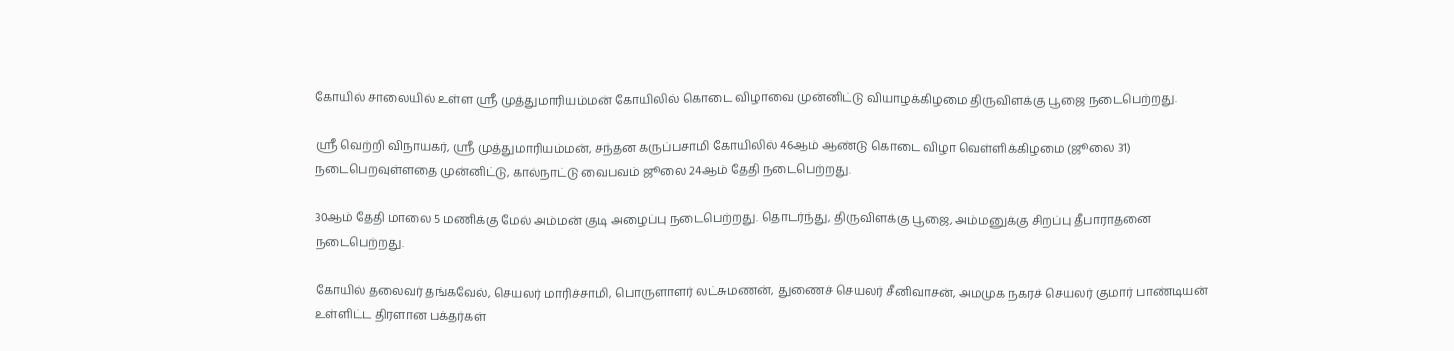கோயில் சாலையில் உள்ள ஸ்ரீ முத்துமாரியம்மன் கோயிலில் கொடை விழாவை முன்னிட்டு வியாழக்கிழமை திருவிளக்கு பூஜை நடைபெற்றது.

ஸ்ரீ வெற்றி விநாயகர், ஸ்ரீ முத்துமாரியம்மன், சந்தன கருப்பசாமி கோயிலில் 46ஆம் ஆண்டு கொடை விழா வெள்ளிக்கிழமை (ஜூலை 31) நடைபெறவுள்ளதை முன்னிட்டு, கால்நாட்டு வைபவம் ஜூலை 24ஆம் தேதி நடைபெற்றது.

30ஆம் தேதி மாலை 5 மணிக்கு மேல் அம்மன் குடி அழைப்பு நடைபெற்றது. தொடர்ந்து, திருவிளக்கு பூஜை, அம்மனுக்கு சிறப்பு தீபாராதனை நடைபெற்றது.

கோயில் தலைவர் தங்கவேல், செயலர் மாரிச்சாமி, பொருளாளர் லட்சுமணன், துணைச் செயலர் சீனிவாசன், அமமுக நகரச் செயலர் குமார் பாண்டியன் உள்ளிட்ட திரளான பக்தர்கள்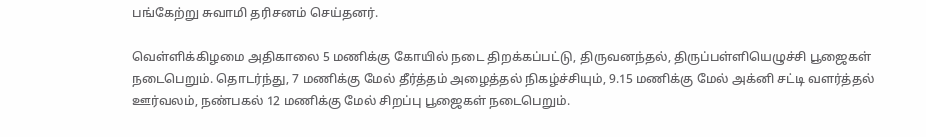பங்கேற்று சுவாமி தரிசனம் செய்தனர்.

வெள்ளிக்கிழமை அதிகாலை 5 மணிக்கு கோயில் நடை திறக்கப்பட்டு, திருவனந்தல், திருப்பள்ளியெழுச்சி பூஜைகள் நடைபெறும். தொடர்ந்து, 7 மணிக்கு மேல் தீர்த்தம் அழைத்தல் நிகழ்ச்சியும், 9.15 மணிக்கு மேல் அக்னி சட்டி வளர்த்தல் ஊர்வலம், நண்பகல் 12 மணிக்கு மேல் சிறப்பு பூஜைகள் நடைபெறும்.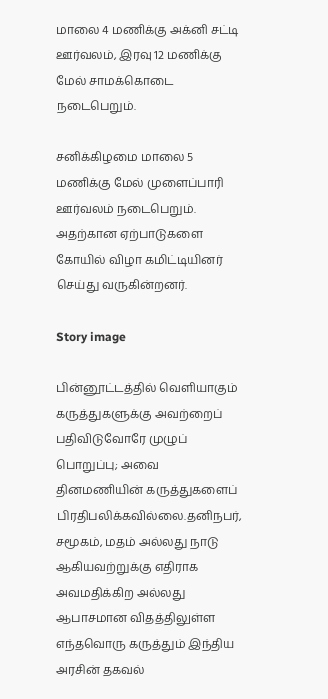மாலை 4 மணிக்கு அக்னி சட்டி ஊர்வலம், இரவு 12 மணிக்கு மேல் சாமக்கொடை நடைபெறும்.

சனிக்கிழமை மாலை 5 மணிக்கு மேல் முளைப்பாரி ஊர்வலம் நடைபெறும். அதற்கான ஏற்பாடுகளை கோயில் விழா கமிட்டியினர் செய்து வருகின்றனர்.

Story image

பின்னூட்டத்தில் வெளியாகும் கருத்துகளுக்கு அவற்றைப் பதிவிடுவோரே முழுப் பொறுப்பு; அவை தினமணியின் கருத்துகளைப் பிரதிபலிக்கவில்லை.தனிநபர், சமூகம், மதம் அல்லது நாடு ஆகியவற்றுக்கு எதிராக அவமதிக்கிற அல்லது ஆபாசமான விதத்திலுள்ள எந்தவொரு கருத்தும் இந்திய அரசின் தகவல்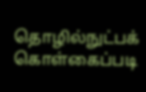தொழில்நுட்பக் கொள்கைப்படி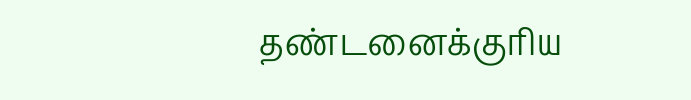தண்டனைக்குரிய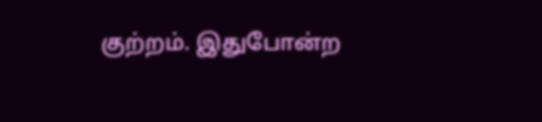குற்றம். இதுபோன்ற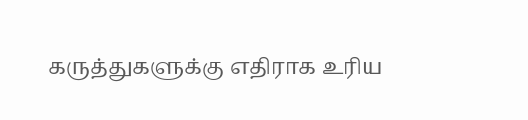கருத்துகளுக்கு எதிராக உரிய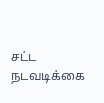சட்ட நடவடிக்கை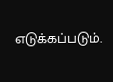எடுக்கப்படும்.